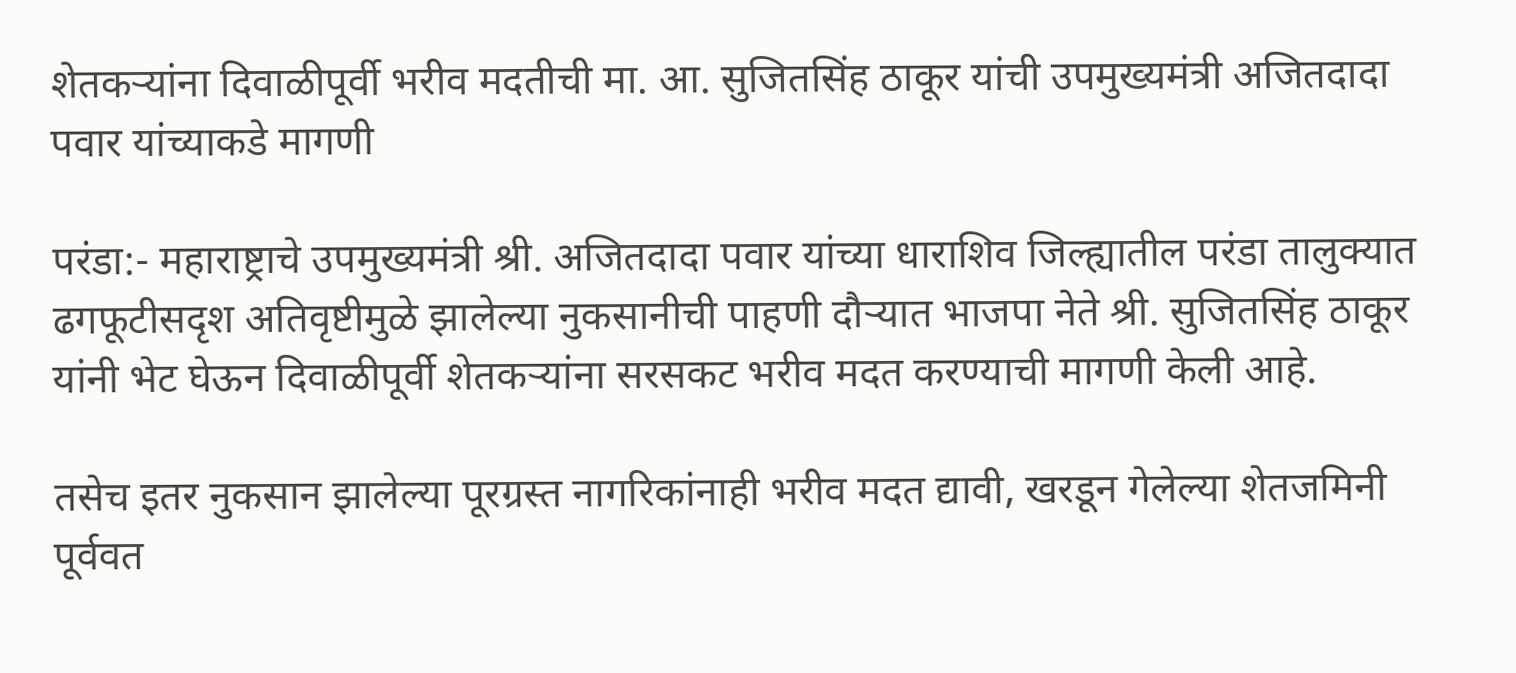शेतकऱ्यांना दिवाळीपूर्वी भरीव मदतीची मा. आ. सुजितसिंह ठाकूर यांची उपमुख्यमंत्री अजितदादा पवार यांच्याकडे मागणी

परंडा:- महाराष्ट्राचे उपमुख्यमंत्री श्री. अजितदादा पवार यांच्या धाराशिव जिल्ह्यातील परंडा तालुक्यात ढगफूटीसदृश अतिवृष्टीमुळे झालेल्या नुकसानीची पाहणी दौऱ्यात भाजपा नेते श्री. सुजितसिंह ठाकूर यांनी भेट घेऊन दिवाळीपूर्वी शेतकऱ्यांना सरसकट भरीव मदत करण्याची मागणी केली आहे.

तसेच इतर नुकसान झालेल्या पूरग्रस्त नागरिकांनाही भरीव मदत द्यावी, खरडून गेलेल्या शेतजमिनी पूर्ववत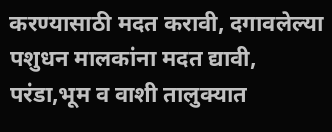करण्यासाठी मदत करावी, दगावलेल्या पशुधन मालकांना मदत द्यावी, परंडा,भूम व वाशी तालुक्यात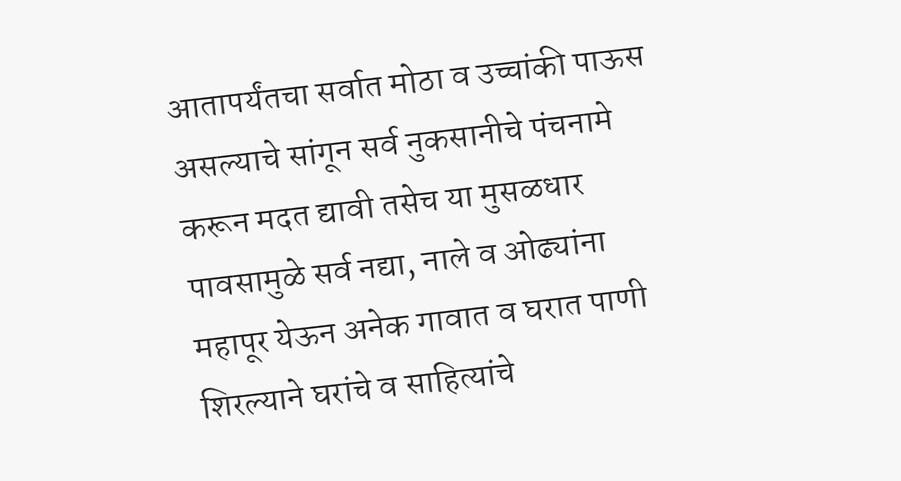आतापर्यंतचा सर्वात मोठा व उच्चांकी पाऊस असल्याचे सांगून सर्व नुकसानीचे पंचनामे करून मदत द्यावी तसेच या मुसळधार पावसामुळे सर्व नद्या, नाले व ओढ्यांना महापूर येऊन अनेक गावात व घरात पाणी शिरल्याने घरांचे व साहित्यांचे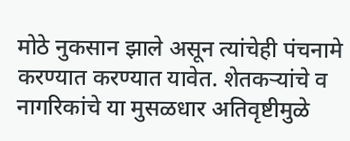मोठे नुकसान झाले असून त्यांचेही पंचनामे करण्यात करण्यात यावेत. शेतकऱ्यांचे व नागरिकांचे या मुसळधार अतिवृष्टीमुळे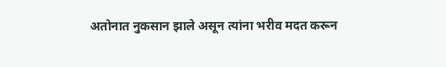अतोनात नुकसान झाले असून त्यांना भरीव मदत करून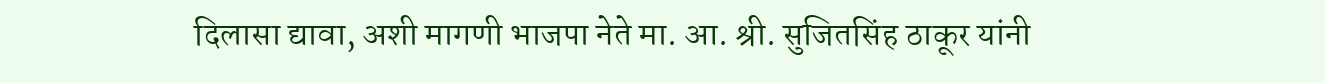दिलासा द्यावा, अशी मागणी भाजपा नेते मा. आ. श्री. सुजितसिंह ठाकूर यांनी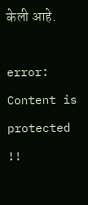केली आहे.

error: Content is protected !!